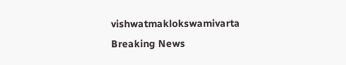vishwatmaklokswamivarta
Breaking News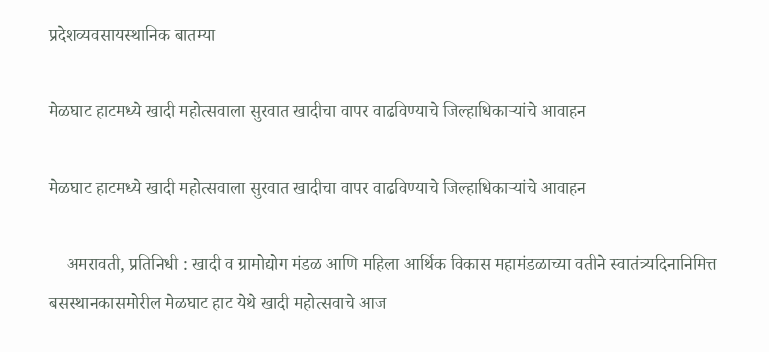प्रदेशव्यवसायस्थानिक बातम्या

मेळघाट हाटमध्ये खादी महोत्सवाला सुरवात खादीचा वापर वाढविण्याचे जिल्हाधिकाऱ्यांचे आवाहन

मेळघाट हाटमध्ये खादी महोत्सवाला सुरवात खादीचा वापर वाढविण्याचे जिल्हाधिकाऱ्यांचे आवाहन

    अमरावती, प्रतिनिधी : खादी व ग्रामोद्योग मंडळ आणि महिला आर्थिक विकास महामंडळाच्या वतीने स्वातंत्र्यदिनानिमित्त बसस्थानकासमोरील मेळघाट हाट येथे खादी महोत्सवाचे आज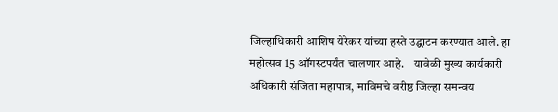जिल्हाधिकारी आशिष येरेकर यांच्या हस्ते उद्घाटन करण्यात आले. हा महोत्सव 15 ऑगस्टपर्यंत चालणार आहे.    यावेळी मुख्य कार्यकारी अधिकारी संजिता महापात्र, माविमचे वरीष्ठ जिल्हा समन्वय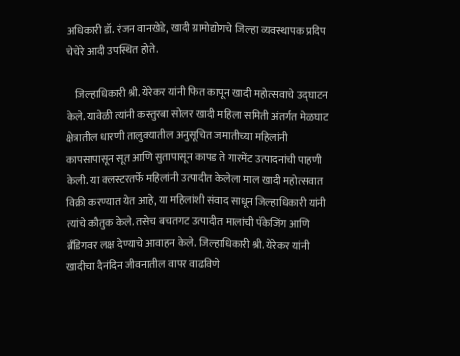अधिकारी डॉ. रंजन वानखेडे, खादी ग्रामोद्योगचे जिल्हा व्यवस्थापक प्रदिप चेचेरे आदी उपस्थित होते.

    जिल्हाधिकारी श्री. येरेकर यांनी फित कापून खादी महोत्सवाचे उद्घाटन केले. यावेळी त्यांनी कस्तुरबा सोलर खादी महिला समिती अंतर्गत मेळघाट क्षेत्रातील धारणी तालुक्यातील अनुसूचित जमातीच्या महिलांनी कापसापासून सूत आणि सुतापासून कापड ते गारमेंट उत्पादनांची पाहणी केली. या क्लस्टरतर्फे महिलांनी उत्पादीत केलेला माल खादी महोत्सवात विक्री करण्यात येत आहे, या महिलांशी संवाद साधून जिल्हाधिकारी यांनी त्यांचे कौतुक केले. तसेच बचतगट उत्पादीत मालांची पॅकेजिंग आणि ब्रँडिगवर लक्ष देण्याचे आवाहन केले. जिल्हाधिकारी श्री. येरेकर यांनी खादीचा दैनंदिन जीवनातील वापर वाढविणे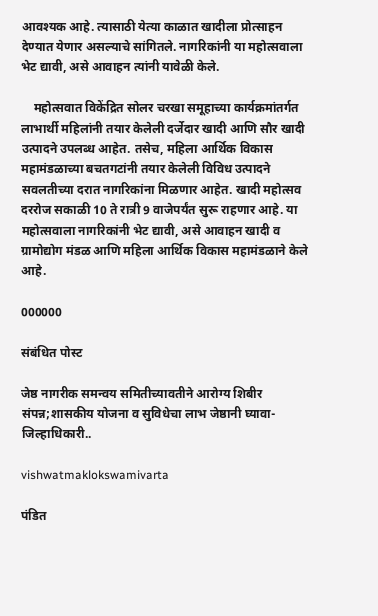आवश्यक आहे. त्यासाठी येत्या काळात खादीला प्रोत्साहन देण्यात येणार असल्याचे सांगितले. नागरिकांनी या महोत्सवाला भेट द्यावी, असे आवाहन त्यांनी यावेळी केले.

    महोत्सवात विकेंद्रित सोलर चरखा समूहाच्या कार्यक्रमांतर्गत लाभार्थी महिलांनी तयार केलेली दर्जेदार खादी आणि सौर खादी उत्पादने उपलब्ध आहेत. तसेच, महिला आर्थिक विकास महामंडळाच्या बचतगटांनी तयार केलेली विविध उत्पादने सवलतीच्या दरात नागरिकांना मिळणार आहेत. खादी महोत्सव दररोज सकाळी 10 ते रात्री 9 वाजेपर्यंत सुरू राहणार आहे. या महोत्सवाला नागरिकांनी भेट द्यावी, असे आवाहन खादी व ग्रामोद्योग मंडळ आणि महिला आर्थिक विकास महामंडळाने केले आहे.

000000

संबंधित पोस्ट

जेष्ठ नागरीक समन्वय समितीच्यावतीने आरोग्य शिबीर संपन्न;शासकीय योजना व सुविधेचा लाभ जेष्ठानी घ्यावा- जिल्हाधिकारी..

vishwatmaklokswamivarta

पंडित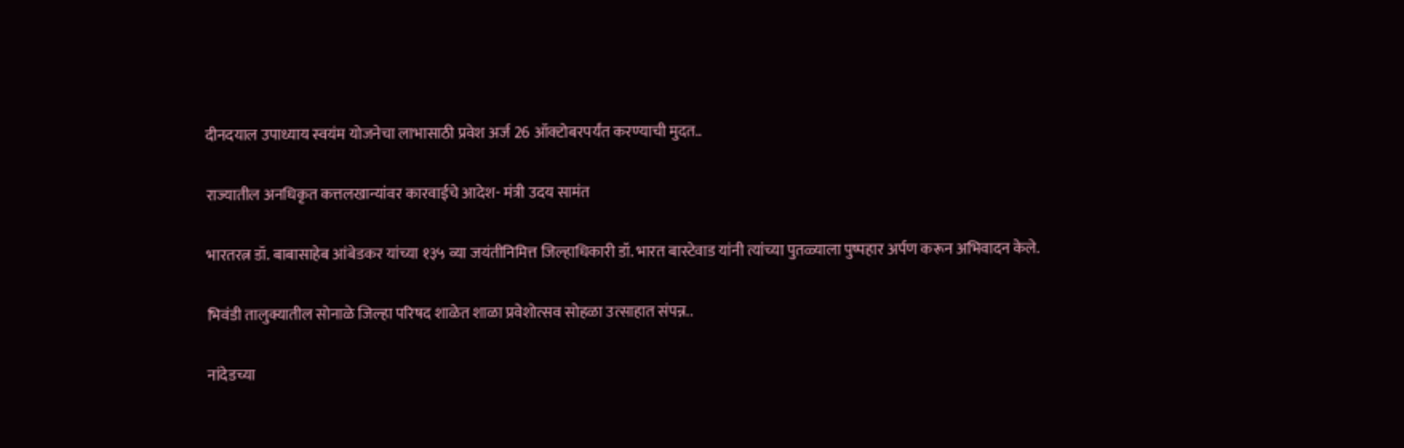दीनदयाल उपाध्याय स्वयंम योजनेचा लाभासाठी प्रवेश अर्ज 26 ऑक्टोबरपर्यंत करण्याची मुदत..

राज्यातील अनधिकृत कत्तलखान्यांवर कारवाईचे आदेश- मंत्री उदय सामंत

भारतरत्न डॉ. बाबासाहेब आंबेडकर यांच्या १३५ व्या जयंतीनिमित्त जिल्हाधिकारी डॉ. भारत बास्टेवाड यांनी त्यांच्या पुतळ्याला पुष्पहार अर्पण करून अभिवादन केले.

भिवंडी तालुक्यातील सोनाळे जिल्हा परिषद शाळेत शाळा प्रवेशोत्सव सोहळा उत्साहात संपन्न..

नांदेडच्या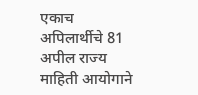एकाच अपिलार्थीचे 81 अपील राज्य माहिती आयोगाने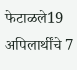फेटाळले19 अपिलार्थींचे 7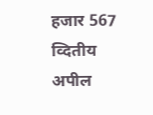हजार 567 व्दितीय अपील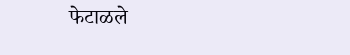फेटाळले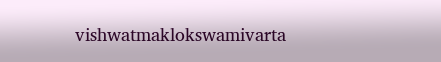vishwatmaklokswamivarta